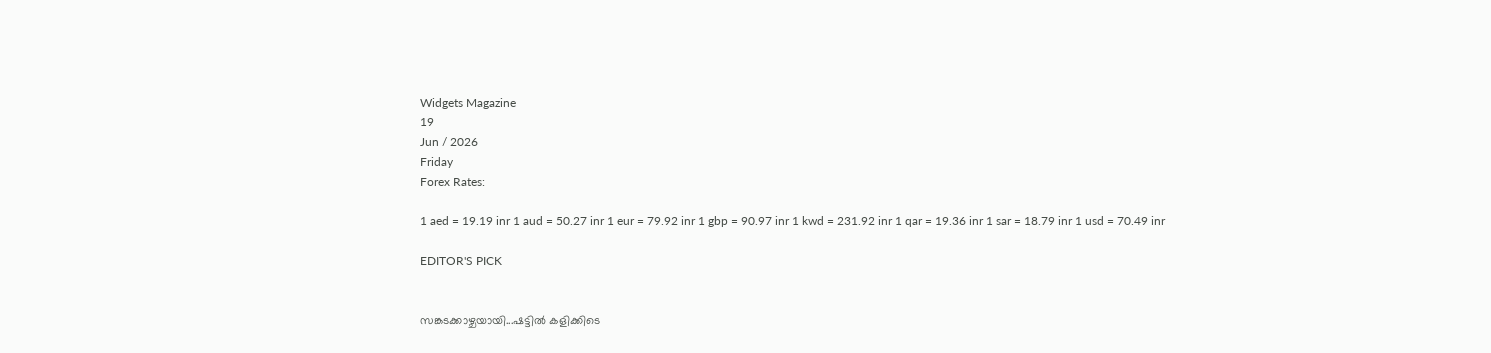Widgets Magazine
19
Jun / 2026
Friday
Forex Rates:

1 aed = 19.19 inr 1 aud = 50.27 inr 1 eur = 79.92 inr 1 gbp = 90.97 inr 1 kwd = 231.92 inr 1 qar = 19.36 inr 1 sar = 18.79 inr 1 usd = 70.49 inr

EDITOR'S PICK


സങ്കടക്കാഴ്ചയായി...ഷട്ടിൽ കളിക്കിടെ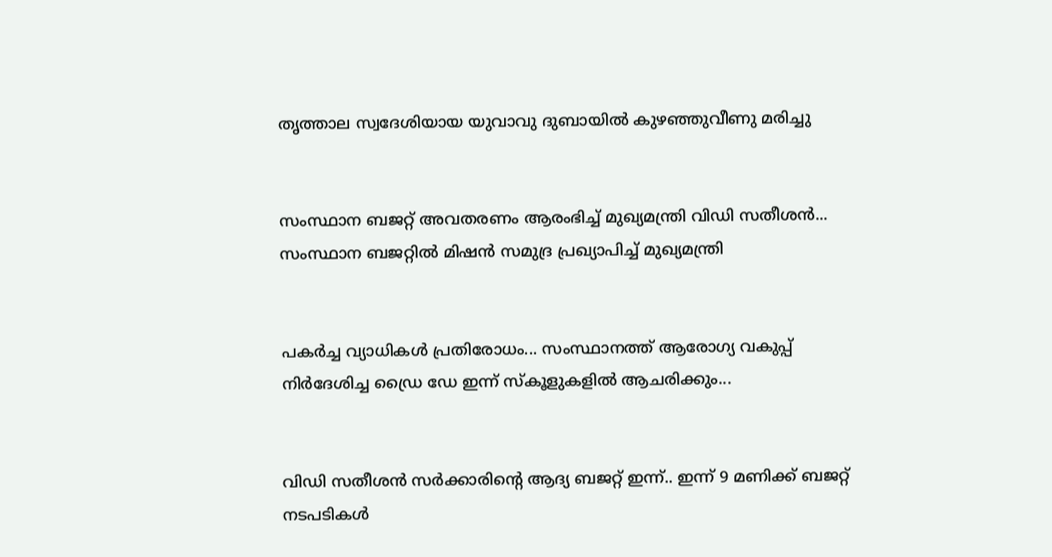തൃത്താല സ്വദേശിയായ യുവാവു ദുബായിൽ കുഴഞ്ഞുവീണു മരിച്ചു


സംസ്ഥാന ബജറ്റ് അവതരണം ആരംഭിച്ച് മുഖ്യമന്ത്രി വിഡി സതീശൻ... സംസ്ഥാന ബജറ്റിൽ മിഷൻ സമുദ്ര പ്രഖ്യാപിച്ച് മുഖ്യമന്ത്രി


പകർച്ച വ്യാധികൾ പ്രതിരോധം... സംസ്ഥാനത്ത് ആരോഗ്യ വകുപ്പ് നിർദേശിച്ച ഡ്രൈ ഡേ ഇന്ന് സ്‌കൂളുകളിൽ ആചരിക്കും...


വിഡി സതീശൻ സർക്കാരിന്‍റെ ആദ്യ ബജറ്റ് ഇന്ന്.. ഇന്ന് 9 മണിക്ക് ബജറ്റ് നടപടികള്‍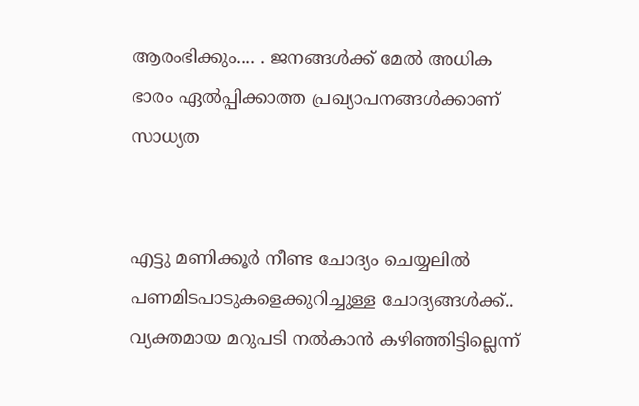ആരംഭിക്കും.... . ജനങ്ങൾക്ക് മേൽ അധിക ഭാരം ഏൽപ്പിക്കാത്ത പ്രഖ്യാപനങ്ങൾക്കാണ് സാധ്യത


എട്ടു മണിക്കൂര്‍ നീണ്ട ചോദ്യം ചെയ്യലില്‍ പണമിടപാടുകളെക്കുറിച്ചുള്ള ചോദ്യങ്ങള്‍ക്ക്.. വ്യക്തമായ മറുപടി നല്‍കാന്‍ കഴിഞ്ഞിട്ടില്ലെന്ന്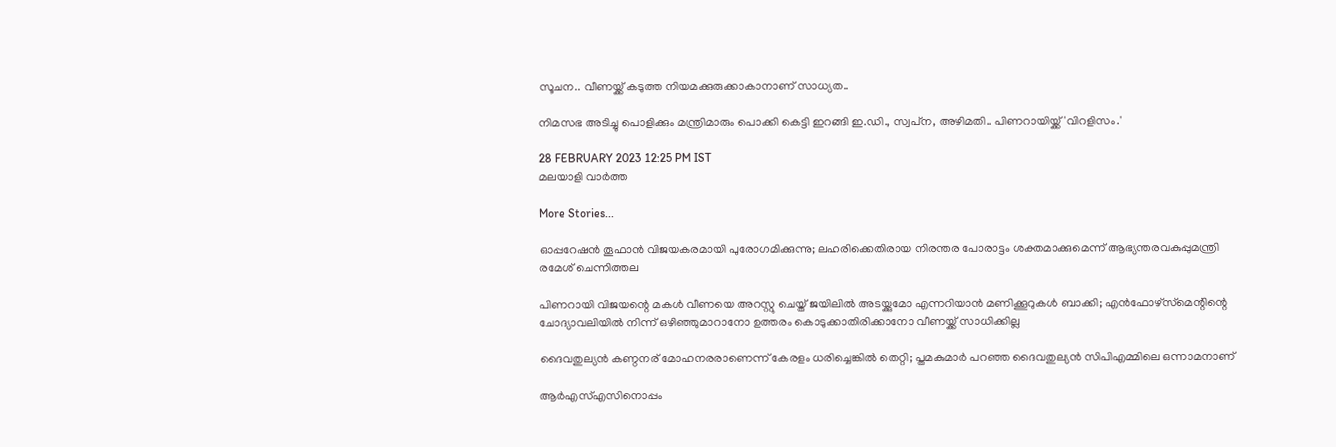സൂചന.. വീണയ്ക്ക് കടുത്ത നിയമക്കുരുക്കാകാനാണ് സാധ്യത..

നിമസഭ അടിച്ചു പൊളിക്കും മന്ത്രിമാരും പൊക്കി കെട്ടി ഇറങ്ങി ഇ.ഡി., സ്വപ്‌ന, അഴിമതി.. പിണറായിയ്ക്ക് 'വിറളിസം.'

28 FEBRUARY 2023 12:25 PM IST
മലയാളി വാര്‍ത്ത

More Stories...

ഓപ്പറേഷന്‍ തൂഫാൻ വിജയകരമായി പുരോഗമിക്കുന്നു; ലഹരിക്കെതിരായ നിരന്തര പോരാട്ടം ശക്തമാക്കുമെന്ന് ആഭ്യന്തരവകുപ്പുമന്ത്രി രമേശ് ചെന്നിത്തല

പിണറായി വിജയന്റെ മകള്‍ വീണയെ അറസ്റ്റു ചെയ്ത് ജയിലില്‍ അടയ്ക്കുമോ എന്നറിയാന്‍ മണിക്കൂറുകള്‍ ബാക്കി; എന്‍ഫോഴ്‌സ്‌മെന്റിന്റെ ചോദ്യാവലിയില്‍ നിന്ന് ഒഴിഞ്ഞുമാറാനോ ഉത്തരം കൊടുക്കാതിരിക്കാനോ വീണയ്ക്ക് സാധിക്കില്ല

ദൈവതുല്യൻ കണ്ഠനര് മോഹനരരാണെന്ന് കേരളം ധരിച്ചെങ്കിൽ തെറ്റി; പ്തമകുമാർ പറഞ്ഞ ദൈവതുല്യൻ സിപിഎമ്മിലെ ഒന്നാമനാണ്

ആര്‍എസ്എസിനൊപ്പം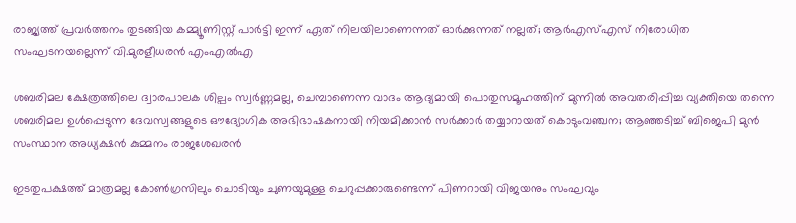രാജ്യത്ത് പ്രവർത്തനം തുടങ്ങിയ കമ്മ്യൂണിസ്റ്റ് പാർട്ടി ഇന്ന് ഏത് നിലയിലാണെന്നത് ഓർക്കുന്നത് നല്ലത്; ആര്‍എസ്എസ് നിരോധിത സംഘടനയല്ലെന്ന് വി.മുരളീധരന്‍ എംഎല്‍എ

ശബരിമല ക്ഷേത്രത്തിലെ ദ്വാരപാലക ശില്പം സ്വർണ്ണമല്ല, ചെമ്പാണെന്ന വാദം ആദ്യമായി പൊതുസമൂഹത്തിന് മുന്നിൽ അവതരിപ്പിച്ച വ്യക്തിയെ തന്നെ ശബരിമല ഉൾപ്പെടുന്ന ദേവസ്വങ്ങളുടെ ഔദ്യോഗിക അഭിഭാഷകനായി നിയമിക്കാൻ സർക്കാർ തയ്യാറായത് കൊടുംവഞ്ചന; ആഞ്ഞടിച്ച് ബിജെപി മുൻ സംസ്ഥാന അധ്യക്ഷൻ കുമ്മനം രാജശേഖരൻ

ഇടതുപക്ഷത്ത് മാത്രമല്ല കോണ്‍ഗ്രസിലും ചൊടിയും ചുണയുമുള്ള ചെറുപ്പക്കാരുണ്ടെന്ന് പിണറായി വിജയനും സംഘവും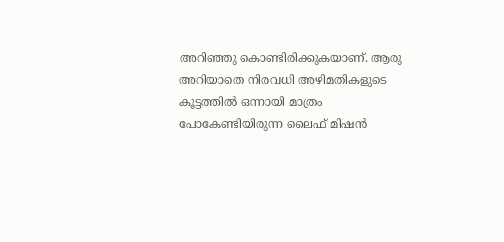അറിഞ്ഞു കൊണ്ടിരിക്കുകയാണ്. ആരു അറിയാതെ നിരവധി അഴിമതികളുടെ കൂട്ടത്തില്‍ ഒന്നായി മാത്രം പോകേണ്ടിയിരുന്ന ലൈഫ് മിഷന്‍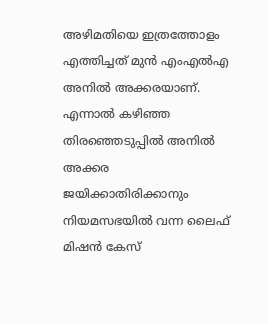അഴിമതിയെ ഇത്രത്തോളം എത്തിച്ചത് മുന്‍ എംഎല്‍എ അനില്‍ അക്കരയാണ്. എന്നാല്‍ കഴിഞ്ഞ തിരഞ്ഞെടുപ്പില്‍ അനില്‍ അക്കര ജയിക്കാതിരിക്കാനും നിയമസഭയില്‍ വന്ന ലൈഫ് മിഷന്‍ കേസ്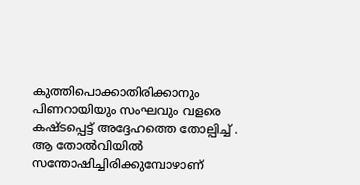കുത്തിപൊക്കാതിരിക്കാനും പിണറായിയും സംഘവും വളരെ കഷ്ടപ്പെട്ട് അദ്ദേഹത്തെ തോല്പിച്ച് . ആ തോല്‍വിയില്‍ സന്തോഷിച്ചിരിക്കുമ്പോഴാണ്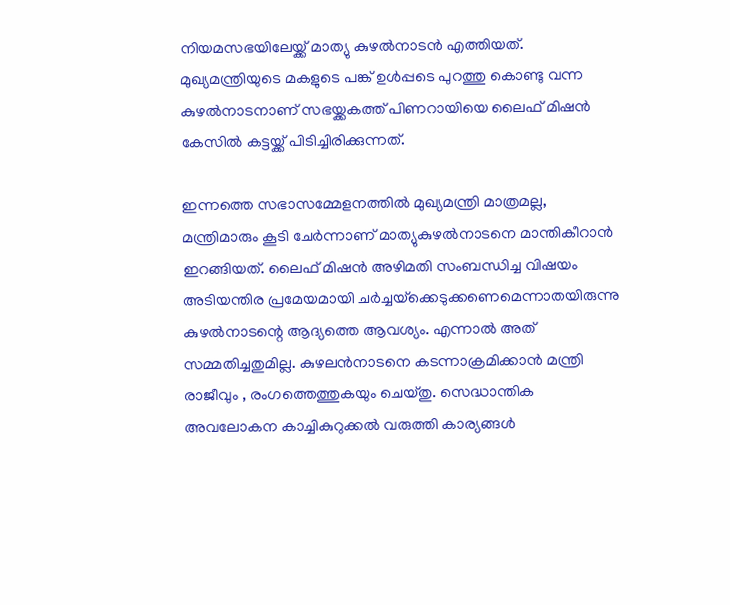നിയമസഭയിലേയ്ക്ക് മാത്യു കുഴല്‍നാടന്‍ എത്തിയത്. മുഖ്യമന്ത്രിയുടെ മകളുടെ പങ്ക് ഉള്‍പ്പടെ പുറത്തു കൊണ്ടു വന്ന കുഴല്‍നാടനാണ് സഭയ്ക്കകത്ത് പിണറായിയെ ലൈഫ് മിഷന്‍ കേസില്‍ കട്ടയ്ക്ക് പിടിച്ചിരിക്കുന്നത്.

ഇന്നത്തെ സഭാസമ്മേളനത്തില്‍ മുഖ്യമന്ത്രി മാത്രമല്ല, മന്ത്രിമാരും കൂടി ചേര്‍ന്നാണ് മാത്യുകുഴല്‍നാടനെ മാന്തികീറാന്‍ ഇറങ്ങിയത്. ലൈഫ് മിഷന്‍ അഴിമതി സംബന്ധിച്ച വിഷയം അടിയന്തിര പ്രമേയമായി ചര്‍ച്ചയ്‌ക്കെടുക്കണെമെന്നാതയിരുന്നു കുഴല്‍നാടന്റെ ആദ്യത്തെ ആവശ്യം. എന്നാല്‍ അത് സമ്മതിച്ചതുമില്ല. കുഴലന്‍നാടനെ കടന്നാക്രമിക്കാന്‍ മന്ത്രി രാജീവും , രംഗത്തെത്തുകയും ചെയ്തു. സെദ്ധാന്തിക അവലോകന കാച്ചികുറുക്കല്‍ വരുത്തി കാര്യങ്ങള്‍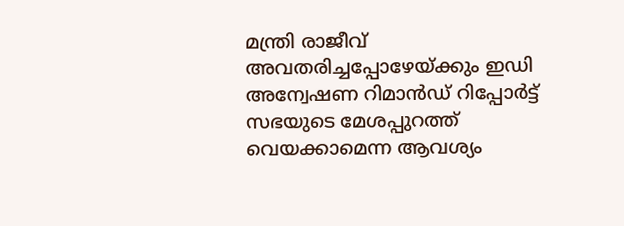മന്ത്രി രാജീവ് അവതരിച്ചപ്പോഴേയ്ക്കും ഇഡി അന്വേഷണ റിമാന്‍ഡ് റിപ്പോര്‍ട്ട് സഭയുടെ മേശപ്പുറത്ത് വെയക്കാമെന്ന ആവശ്യം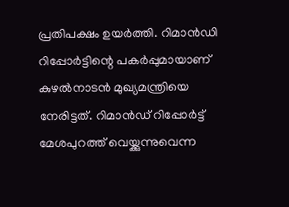പ്രതിപക്ഷം ഉയര്‍ത്തി. റിമാന്‍ഡി റിപ്പോര്‍ട്ടിന്റെ പകര്‍പ്പുമായാണ് കുഴല്‍നാടന്‍ മുഖ്യമന്ത്രിയെ നേരിട്ടത്. റിമാന്‍ഡ് റിപ്പോര്‍ട്ട് മേശപുറത്ത് വെയ്ക്കുന്നുവെന്ന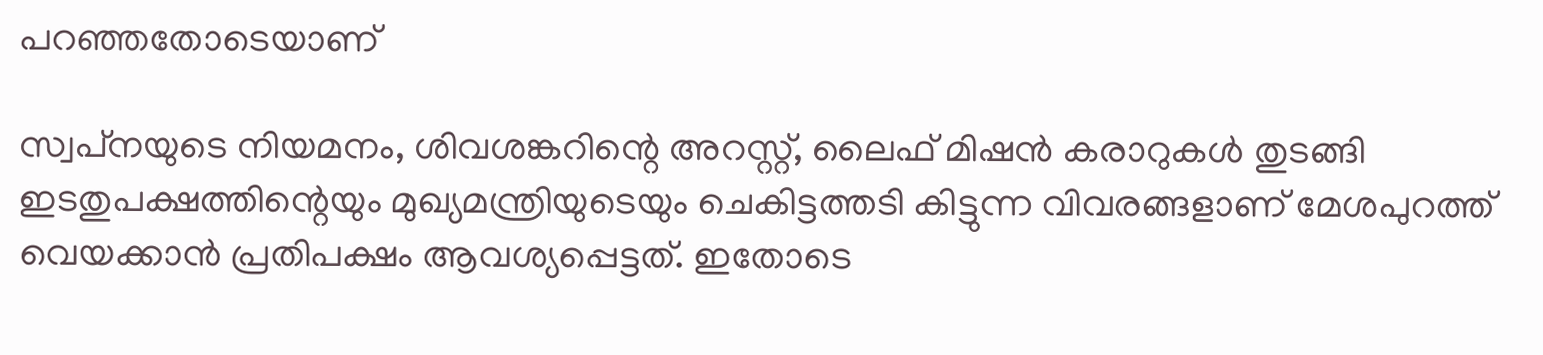പറഞ്ഞതോടെയാണ്

സ്വപ്‌നയുടെ നിയമനം, ശിവശങ്കറിന്റെ അറസ്റ്റ്, ലൈഫ് മിഷന്‍ കരാറുകള്‍ തുടങ്ങി ഇടതുപക്ഷത്തിന്റെയും മുഖ്യമന്ത്രിയുടെയും ചെകിട്ടത്തടി കിട്ടുന്ന വിവരങ്ങളാണ് മേശപുറത്ത് വെയക്കാന്‍ പ്രതിപക്ഷം ആവശ്യപ്പെട്ടത്. ഇതോടെ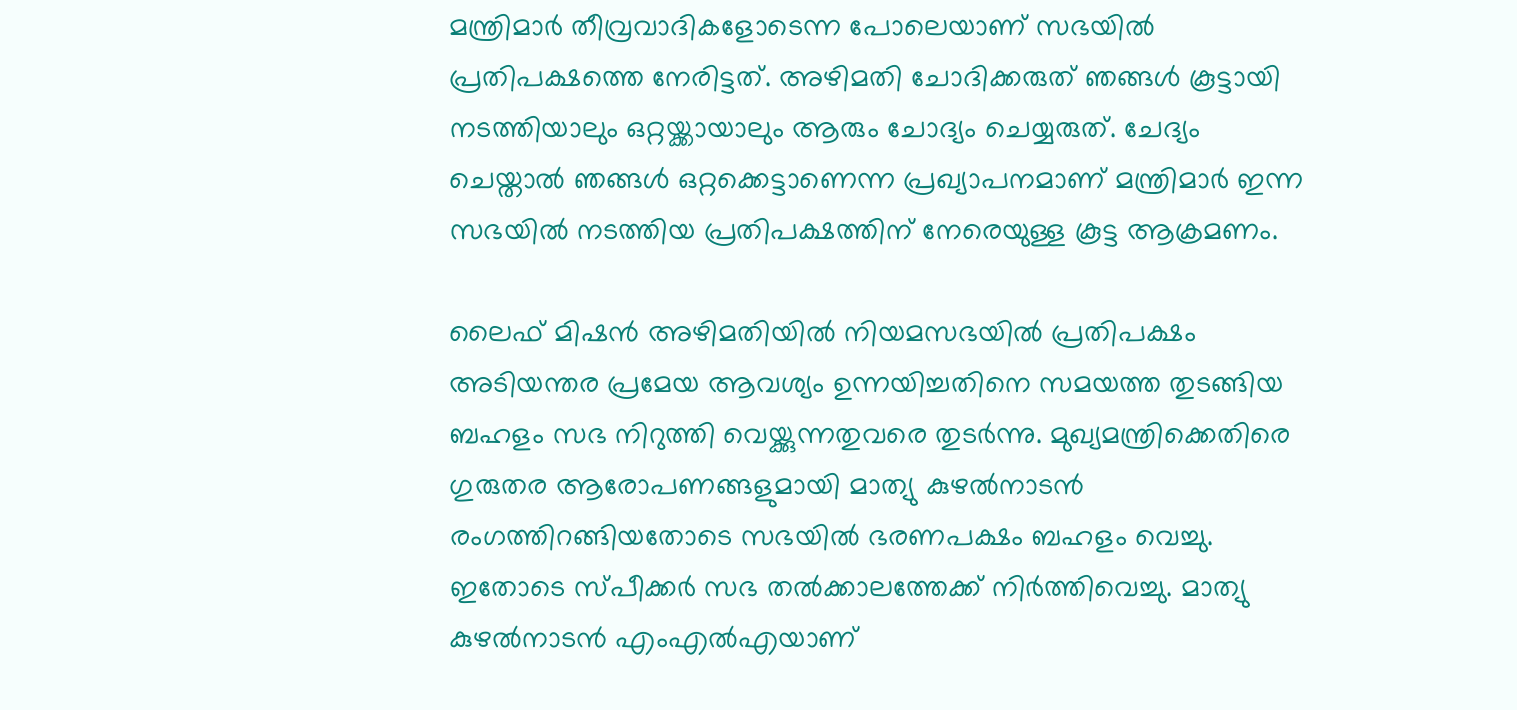മന്ത്രിമാര്‍ തീവ്രവാദികളോടെന്ന പോലെയാണ് സഭയില്‍ പ്രതിപക്ഷത്തെ നേരിട്ടത്. അഴിമതി ചോദിക്കരുത് ഞങ്ങള്‍ കൂട്ടായി നടത്തിയാലും ഒറ്റയ്ക്കായാലും ആരും ചോദ്യം ചെയ്യരുത്. ചേദ്യം ചെയ്താല്‍ ഞങ്ങള്‍ ഒറ്റക്കെട്ടാണെന്ന പ്രഖ്യാപനമാണ് മന്ത്രിമാര്‍ ഇന്ന സഭയില്‍ നടത്തിയ പ്രതിപക്ഷത്തിന് നേരെയുള്ള കൂട്ട ആക്രമണം.

ലൈഫ് മിഷന്‍ അഴിമതിയില്‍ നിയമസഭയില്‍ പ്രതിപക്ഷം അടിയന്തര പ്രമേയ ആവശ്യം ഉന്നയിച്ചതിനെ സമയത്ത തുടങ്ങിയ ബഹളം സഭ നിറുത്തി വെയ്ക്കുന്നതുവരെ തുടര്‍ന്നു. മുഖ്യമന്ത്രിക്കെതിരെ ഗുരുതര ആരോപണങ്ങളുമായി മാത്യു കുഴല്‍നാടന്‍ രംഗത്തിറങ്ങിയതോടെ സഭയില്‍ ഭരണപക്ഷം ബഹളം വെച്ചു. ഇതോടെ സ്പീക്കര്‍ സഭ തല്‍ക്കാലത്തേക്ക് നിര്‍ത്തിവെച്ചു. മാത്യു കുഴല്‍നാടന്‍ എംഎല്‍എയാണ്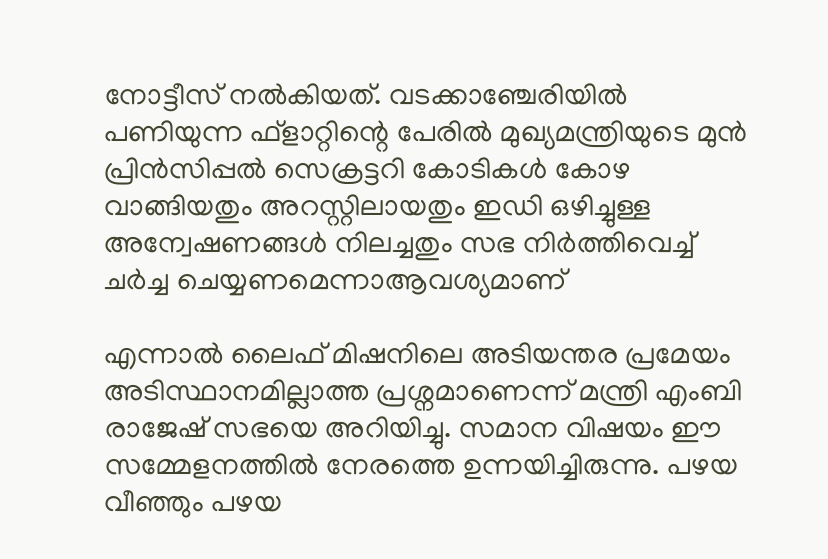നോട്ടീസ് നല്‍കിയത്. വടക്കാഞ്ചേരിയില്‍ പണിയുന്ന ഫ്ളാറ്റിന്റെ പേരില്‍ മുഖ്യമന്ത്രിയുടെ മുന്‍ പ്രിന്‍സിപ്പല്‍ സെക്രട്ടറി കോടികള്‍ കോഴ വാങ്ങിയതും അറസ്റ്റിലായതും ഇഡി ഒഴിച്ചുള്ള അന്വേഷണങ്ങള്‍ നിലച്ചതും സഭ നിര്‍ത്തിവെച്ച് ചര്‍ച്ച ചെയ്യണമെന്നാആവശ്യമാണ്

എന്നാല്‍ ലൈഫ് മിഷനിലെ അടിയന്തര പ്രമേയം അടിസ്ഥാനമില്ലാത്ത പ്രശ്നമാണെന്ന് മന്ത്രി എംബി രാജേഷ് സഭയെ അറിയിച്ചു. സമാന വിഷയം ഈ സമ്മേളനത്തില്‍ നേരത്തെ ഉന്നയിച്ചിരുന്നു. പഴയ വീഞ്ഞും പഴയ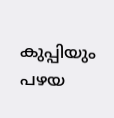കുപ്പിയും പഴയ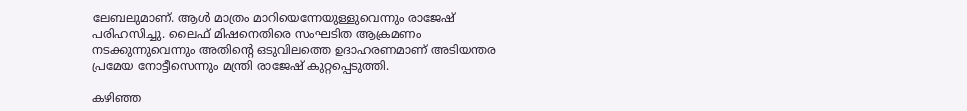ലേബലുമാണ്. ആള്‍ മാത്രം മാറിയെന്നേയുള്ളുവെന്നും രാജേഷ് പരിഹസിച്ചു. ലൈഫ് മിഷനെതിരെ സംഘടിത ആക്രമണം നടക്കുന്നുവെന്നും അതിന്റെ ഒടുവിലത്തെ ഉദാഹരണമാണ് അടിയന്തര പ്രമേയ നോട്ടീസെന്നും മന്ത്രി രാജേഷ് കുറ്റപ്പെടുത്തി.

കഴിഞ്ഞ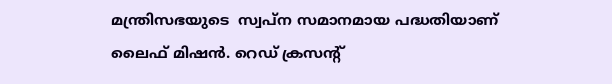മന്ത്രിസഭയുടെ  സ്വപ്ന സമാനമായ പദ്ധതിയാണ് ലൈഫ് മിഷന്‍. റെഡ് ക്രസന്റ്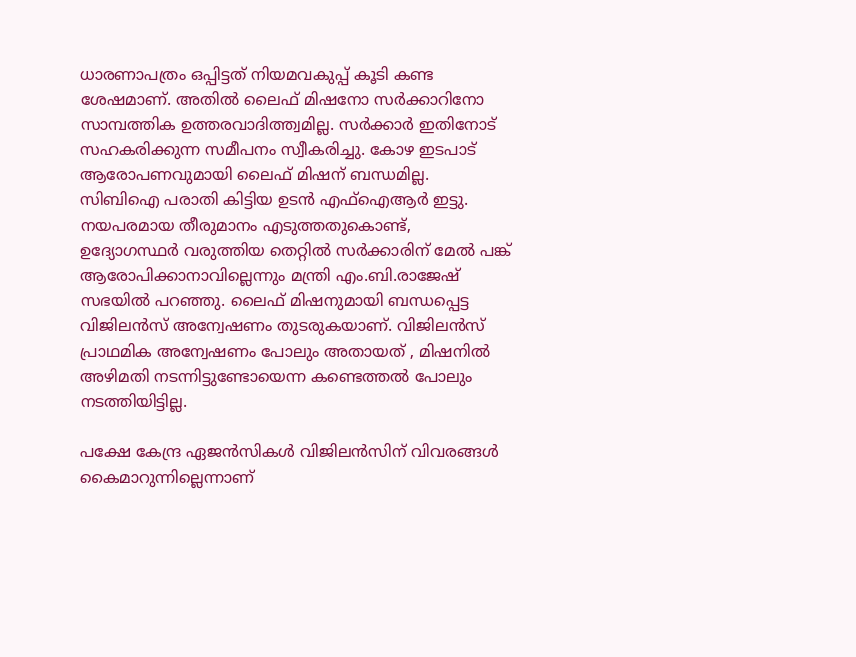ധാരണാപത്രം ഒപ്പിട്ടത് നിയമവകുപ്പ് കൂടി കണ്ട ശേഷമാണ്. അതില്‍ ലൈഫ് മിഷനോ സര്‍ക്കാറിനോ സാമ്പത്തിക ഉത്തരവാദിത്ത്വമില്ല. സര്‍ക്കാര്‍ ഇതിനോട് സഹകരിക്കുന്ന സമീപനം സ്വീകരിച്ചു. കോഴ ഇടപാട് ആരോപണവുമായി ലൈഫ് മിഷന് ബന്ധമില്ല. സിബിഐ പരാതി കിട്ടിയ ഉടന്‍ എഫ്ഐആര്‍ ഇട്ടു. നയപരമായ തീരുമാനം എടുത്തതുകൊണ്ട്, ഉദ്യോഗസ്ഥര്‍ വരുത്തിയ തെറ്റില്‍ സര്‍ക്കാരിന് മേല്‍ പങ്ക് ആരോപിക്കാനാവില്ലെന്നും മന്ത്രി എം.ബി.രാജേഷ് സഭയില്‍ പറഞ്ഞു. ലൈഫ് മിഷനുമായി ബന്ധപ്പെട്ട വിജിലന്‍സ് അന്വേഷണം തുടരുകയാണ്. വിജിലന്‍സ് പ്രാഥമിക അന്വേഷണം പോലും അതായത് , മിഷനില്‍ അഴിമതി നടന്നിട്ടുണ്ടോയെന്ന കണ്ടെത്തല്‍ പോലും നടത്തിയിട്ടില്ല.

പക്ഷേ കേന്ദ്ര ഏജന്‍സികള്‍ വിജിലന്‍സിന് വിവരങ്ങള്‍ കൈമാറുന്നില്ലെന്നാണ്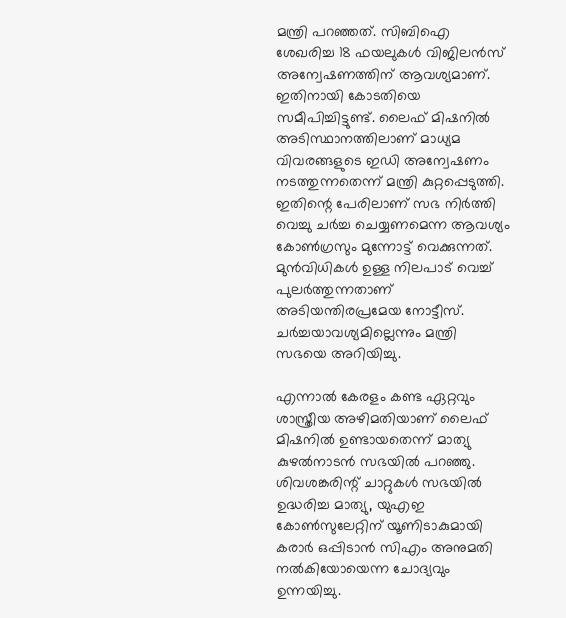മന്ത്രി പറഞ്ഞത്. സിബിഐ ശേഖരിച്ച 18 ഫയലുകള്‍ വിജിലന്‍സ് അന്വേഷണത്തിന് ആവശ്യമാണ്. ഇതിനായി കോടതിയെ സമീപിച്ചിട്ടുണ്ട്. ലൈഫ് മിഷനില്‍ അടിസ്ഥാനത്തിലാണ് മാധ്യമ വിവരങ്ങളുടെ ഇഡി അന്വേഷണം നടത്തുന്നതെന്ന് മന്ത്രി കുറ്റപ്പെടുത്തി. ഇതിന്റെ പേരിലാണ് സഭ നിര്‍ത്തി വെച്ചു ചര്‍ച്ച ചെയ്യണമെന്ന ആവശ്യം കോണ്‍ഗ്രസും മുന്നോട്ട് വെക്കുന്നത്. മുന്‍വിധികള്‍ ഉള്ള നിലപാട് വെച്ച് പുലര്‍ത്തുന്നതാണ് അടിയന്തിരപ്രമേയ നോട്ടീസ്. ചര്‍ച്ചയാവശ്യമില്ലെന്നും മന്ത്രി സഭയെ അറിയിച്ചു.

എന്നാല്‍ കേരളം കണ്ട ഏറ്റവും ശാസ്ത്രീയ അഴിമതിയാണ് ലൈഫ് മിഷനില്‍ ഉണ്ടായതെന്ന് മാത്യു കുഴല്‍നാടന്‍ സഭയില്‍ പറഞ്ഞു. ശിവശങ്കരിന്റ് ചാറ്റുകള്‍ സഭയില്‍ ഉദ്ധരിച്ച മാത്യു, യുഎഇ കോണ്‍സുലേറ്റിന് യൂണിടാകുമായി കരാര്‍ ഒപ്പിടാന്‍ സിഎം അനുമതി നല്‍കിയോയെന്ന ചോദ്യവും ഉന്നയിച്ചു.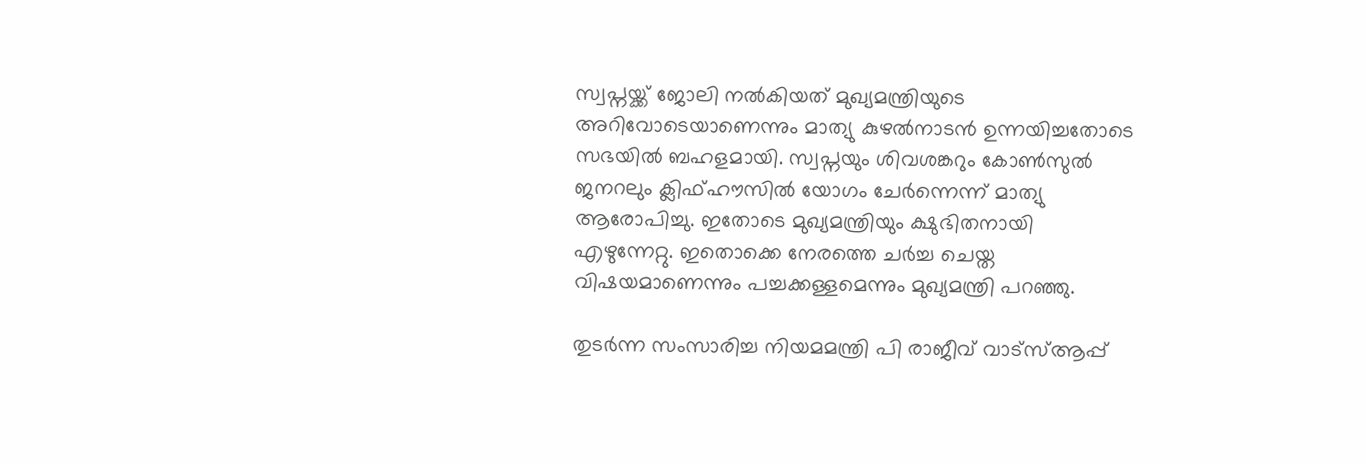സ്വപ്നയ്ക്ക് ജോലി നല്‍കിയത് മുഖ്യമന്ത്രിയുടെ അറിവോടെയാണെന്നും മാത്യു കുഴല്‍നാടന്‍ ഉന്നയിച്ചതോടെ സഭയില്‍ ബഹളമായി. സ്വപ്നയും ശിവശങ്കറും കോണ്‍സുല്‍ ജനറലും ക്ലിഫ്ഹൗസില്‍ യോഗം ചേര്‍ന്നെന്ന് മാത്യു ആരോപിച്ചു. ഇതോടെ മുഖ്യമന്ത്രിയും ക്ഷുഭിതനായി എഴുന്നേറ്റു. ഇതൊക്കെ നേരത്തെ ചര്‍ച്ച ചെയ്ത വിഷയമാണെന്നും പച്ചക്കള്ളമെന്നും മുഖ്യമന്ത്രി പറഞ്ഞു.

തുടര്‍ന്ന സംസാരിച്ച നിയമമന്ത്രി പി രാജീവ് വാട്സ്ആപ്പ്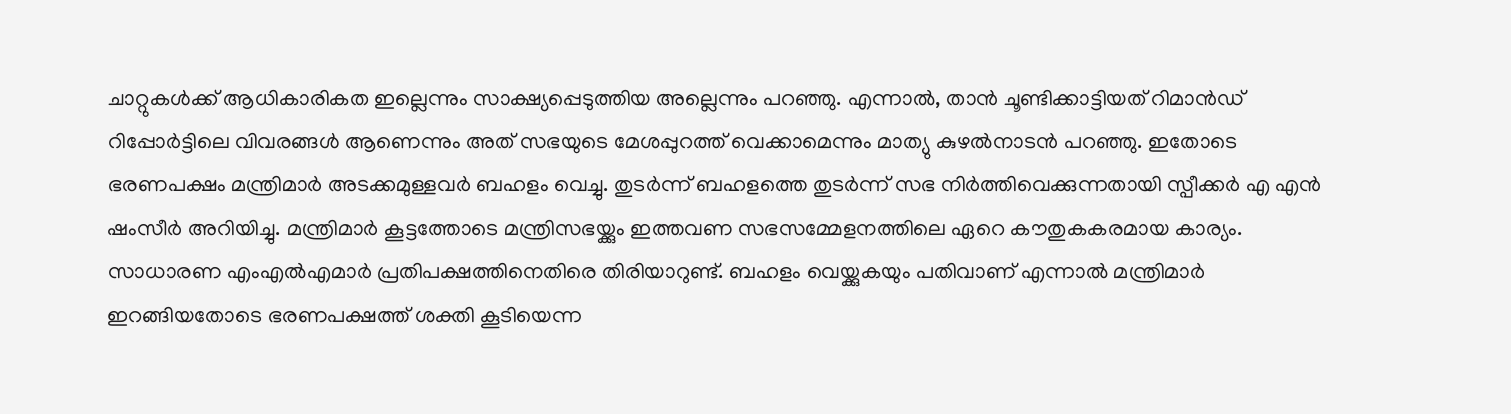ചാറ്റുകള്‍ക്ക് ആധികാരികത ഇല്ലെന്നും സാക്ഷ്യപ്പെടുത്തിയ അല്ലെന്നും പറഞ്ഞു. എന്നാല്‍, താന്‍ ചൂണ്ടിക്കാട്ടിയത് റിമാന്‍ഡ് റിപ്പോര്‍ട്ടിലെ വിവരങ്ങള്‍ ആണെന്നും അത് സഭയുടെ മേശപ്പുറത്ത് വെക്കാമെന്നും മാത്യു കുഴല്‍നാടന്‍ പറഞ്ഞു. ഇതോടെ ഭരണപക്ഷം മന്ത്രിമാര്‍ അടക്കമുള്ളവര്‍ ബഹളം വെച്ചു. തുടര്‍ന്ന് ബഹളത്തെ തുടര്‍ന്ന് സഭ നിര്‍ത്തിവെക്കുന്നതായി സ്പീക്കര്‍ എ എന്‍ ഷംസീര്‍ അറിയിച്ചു. മന്ത്രിമാര്‍ കൂട്ടത്തോടെ മന്ത്രിസഭയ്ക്കും ഇത്തവണ സഭസമ്മേളനത്തിലെ ഏറെ കൗതുകകരമായ കാര്യം. സാധാരണ എംഎല്‍എമാര്‍ പ്രതിപക്ഷത്തിനെതിരെ തിരിയാറുണ്ട്. ബഹളം വെയ്ക്കുകയും പതിവാണ് എന്നാല്‍ മന്ത്രിമാര്‍ ഇറങ്ങിയതോടെ ഭരണപക്ഷത്ത് ശക്തി കൂടിയെന്ന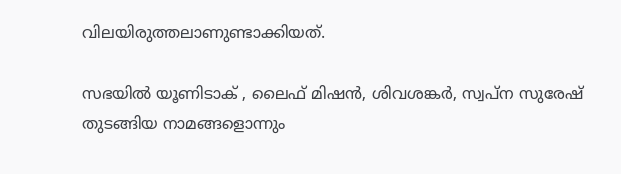വിലയിരുത്തലാണുണ്ടാക്കിയത്.

സഭയില്‍ യൂണിടാക് , ലൈഫ് മിഷന്‍, ശിവശങ്കര്‍, സ്വപ്‌ന സുരേഷ് തുടങ്ങിയ നാമങ്ങളൊന്നും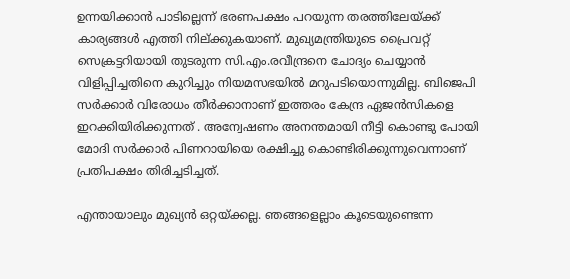ഉന്നയിക്കാന്‍ പാടില്ലെന്ന് ഭരണപക്ഷം പറയുന്ന തരത്തിലേയ്ക്ക് കാര്യങ്ങള്‍ എത്തി നില്ക്കുകയാണ്. മുഖ്യമന്ത്രിയുടെ പ്രൈവറ്റ് സെക്രട്ടറിയായി തുടരുന്ന സി.എം.രവീന്ദ്രനെ ചോദ്യം ചെയ്യാന്‍ വിളിപ്പിച്ചതിനെ കുറിച്ചും നിയമസഭയില്‍ മറുപടിയൊന്നുമില്ല. ബിജെപി സര്‍ക്കാര്‍ വിരോധം തീര്‍ക്കാനാണ് ഇത്തരം കേന്ദ്ര ഏജന്‍സികളെ ഇറക്കിയിരിക്കുന്നത് . അന്വേഷണം അനന്തമായി നീട്ടി കൊണ്ടു പോയി മോദി സര്‍ക്കാര്‍ പിണറായിയെ രക്ഷിച്ചു കൊണ്ടിരിക്കുന്നുവെന്നാണ് പ്രതിപക്ഷം തിരിച്ചടിച്ചത്.

എന്തായാലും മുഖ്യന്‍ ഒറ്റയ്ക്കല്ല. ഞങ്ങളെല്ലാം കൂടെയുണ്ടെന്ന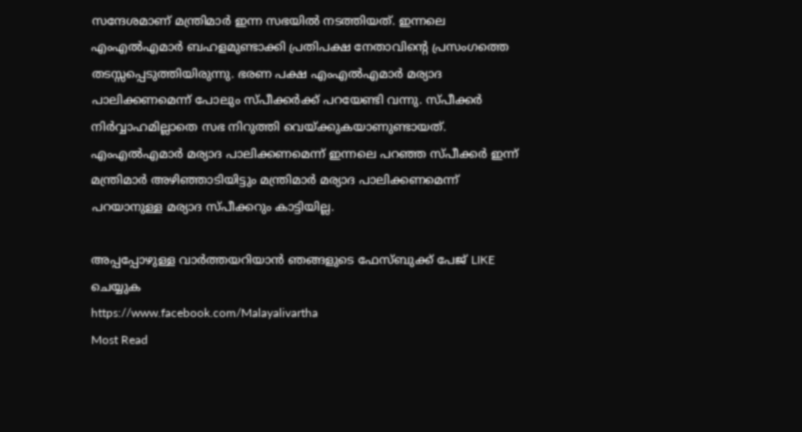സന്ദേശമാണ് മന്ത്രിമാര്‍ ഇന്ന സഭയില്‍ നടത്തിയത്. ഇന്നലെ എംഎല്‍എമാര്‍ ബഹളമുണ്ടാക്കി പ്രതിപക്ഷ നേതാവിന്റെ പ്രസംഗത്തെ തടസ്സപ്പെടുത്തിയിരുന്നു. ഭരണ പക്ഷ എംഎല്‍എമാര്‍ മര്യാദ പാലിക്കണമെന്ന് പോലും സ്പീക്കര്‍ക്ക് പറയേണ്ടി വന്നു. സ്പീക്കര്‍ നിര്‍വ്വാഹമില്ലാതെ സഭ നിറുത്തി വെയ്ക്കുകയാണുണ്ടായത്. എംഎല്‍എമാര്‍ മര്യാദ പാലിക്കണമെന്ന് ഇന്നലെ പറഞ്ഞ സ്പീക്കര്‍ ഇന്ന് മന്ത്രിമാര്‍ അഴിഞ്ഞാടിയിട്ടും മന്ത്രിമാര്‍ മര്യാദ പാലിക്കണമെന്ന് പറയാനുള്ള മര്യാദ സ്പീക്കറും കാട്ടിയില്ല.

അപ്പപ്പോഴുള്ള വാര്‍ത്തയറിയാന്‍ ഞങ്ങളുടെ ഫേസ്‌ബുക്ക്‌ പേജ് LIKE ചെയ്യുക
https://www.facebook.com/Malayalivartha
Most Read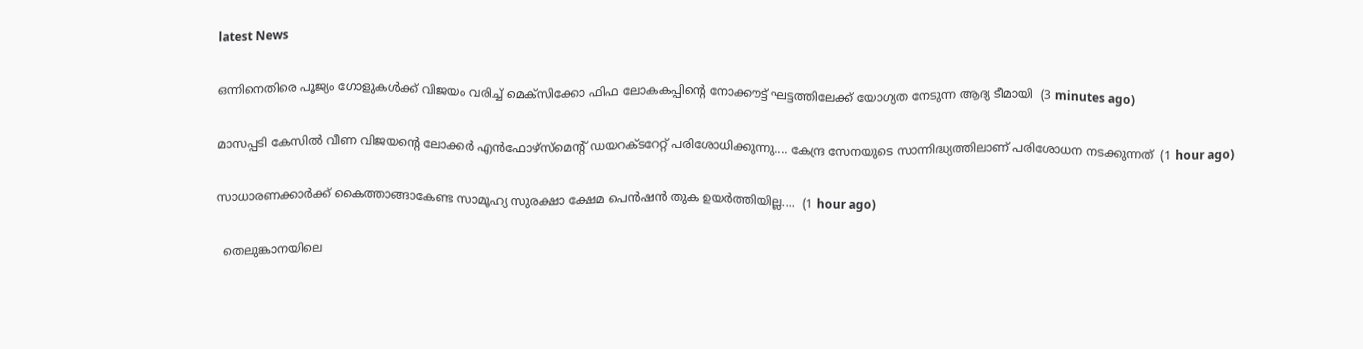latest News

ഒന്നിനെതിരെ പൂജ്യം ഗോളുകൾക്ക് വിജയം വരിച്ച് മെക്സിക്കോ ഫിഫ ലോകകപ്പിന്റെ നോക്കൗട്ട് ഘട്ടത്തിലേക്ക് യോഗ്യത നേടുന്ന ആദ്യ ടീമായി  (3 minutes ago)

മാസപ്പടി കേസിൽ വീണ വിജയന്റെ ലോക്കർ എൻഫോഴ്‌സ്‌മെന്റ് ഡയറക്‌ടറേറ്റ് പരിശോധിക്കുന്നു.... കേന്ദ്ര സേനയുടെ സാന്നിദ്ധ്യത്തിലാണ് പരിശോധന നടക്കുന്നത്  (1 hour ago)

സാധാരണക്കാർക്ക് കൈത്താങ്ങാകേണ്ട സാമൂഹ്യ സുരക്ഷാ ക്ഷേമ പെൻഷൻ തുക ഉയർത്തിയില്ല....  (1 hour ago)

  തെലുങ്കാനയിലെ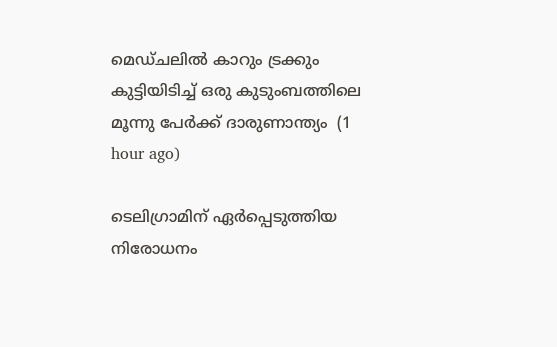മെഡ്ചലിൽ കാറും ട്രക്കും കുട്ടിയിടിച്ച് ഒരു കുടുംബത്തിലെ മൂന്നു പേർക്ക് ദാരുണാന്ത്യം  (1 hour ago)

ടെലിഗ്രാമിന് ഏർപ്പെടുത്തിയ നിരോധനം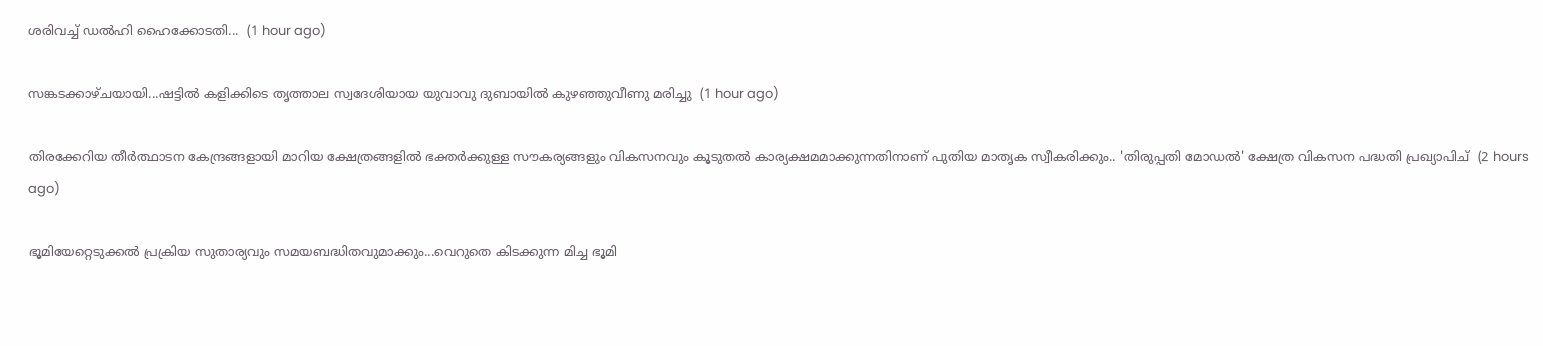ശരിവച്ച് ഡൽഹി ഹൈക്കോടതി...  (1 hour ago)

സങ്കടക്കാഴ്ചയായി...ഷട്ടിൽ കളിക്കിടെ തൃത്താല സ്വദേശിയായ യുവാവു ദുബായിൽ കുഴഞ്ഞുവീണു മരിച്ചു  (1 hour ago)

തിരക്കേറിയ തീർത്ഥാടന കേന്ദ്രങ്ങളായി മാറിയ ക്ഷേത്രങ്ങളിൽ ഭക്തർക്കുള്ള സൗകര്യങ്ങളും വികസനവും കൂടുതൽ കാര്യക്ഷമമാക്കുന്നതിനാണ് പുതിയ മാതൃക സ്വീകരിക്കും.. 'തിരുപ്പതി മോഡൽ' ക്ഷേത്ര വികസന പദ്ധതി പ്രഖ്യാപിച്  (2 hours ago)

ഭൂമിയേറ്റെടുക്കൽ പ്രക്രിയ സുതാര്യവും സമയബദ്ധിതവുമാക്കും...വെറുതെ കിടക്കുന്ന മിച്ച ഭൂമി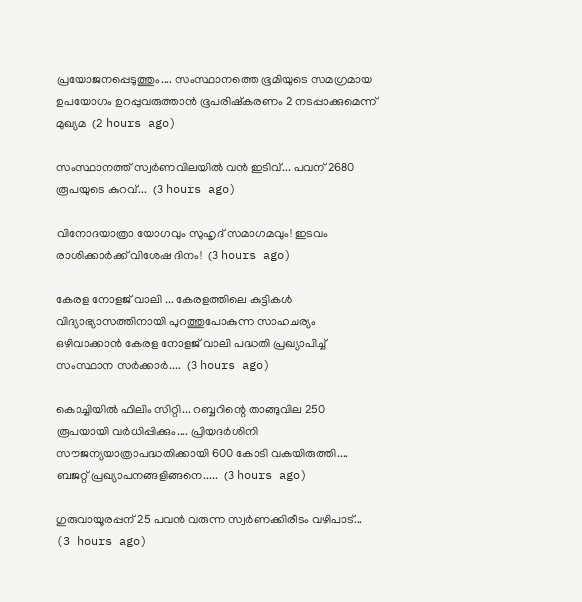പ്രയോജനപ്പെടുത്തും.... സംസ്ഥാനത്തെ ഭൂമിയുടെ സമഗ്രമായ ഉപയോഗം ഉറപ്പുവരുത്താൻ ഭൂപരിഷ്‌കരണം 2 നടപ്പാക്കുമെന്ന് മുഖ്യമ  (2 hours ago)

സംസ്ഥാനത്ത് സ്വര്‍ണവിലയില്‍ വന്‍ ഇടിവ്... പവന് 2680 രൂപയുടെ കുറവ്...  (3 hours ago)

വിനോദയാത്രാ യോഗവും സുഹൃദ് സമാഗമവും! ഇടവം രാശിക്കാർക്ക് വിശേഷ ദിനം!  (3 hours ago)

കേരള നോളജ് വാലി ... കേരളത്തിലെ കുട്ടികൾ വിദ്യാഭ്യാസത്തിനായി പുറത്തുപോകുന്ന സാഹചര്യം ഒഴിവാക്കാൻ കേരള നോളജ് വാലി പദ്ധതി പ്രഖ്യാപിച്ച് സംസ്ഥാന സർക്കാർ....  (3 hours ago)

കൊച്ചിയില്‍ ഫിലിം സിറ്റി... റബ്ബറിന്റെ താങ്ങുവില 250 രൂപയായി വർധിപ്പിക്കും.... പ്രിയദർശിനി സൗജന്യയാത്രാപദ്ധതിക്കായി 600 കോടി വകയിരുത്തി.... ബജറ്റ് പ്രഖ്യാപനങ്ങളിങ്ങനെ.....  (3 hours ago)

ഗുരുവായൂരപ്പന് 25 പവൻ വരുന്ന സ്വർണക്കിരീടം വഴിപാട്...  (3 hours ago)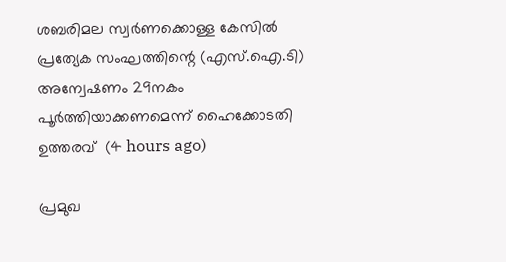ശബരിമല സ്വർണക്കൊള്ള കേസിൽ പ്രത്യേക സംഘത്തിന്റെ (എസ്.ഐ.ടി) അന്വേഷണം 29നകം പൂർത്തിയാക്കണമെന്ന് ഹൈക്കോടതി ഉത്തരവ്  (4 hours ago)

പ്രമുഖ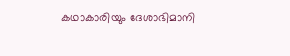കഥാകാരിയും ദേശാഭിമാനി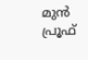മുൻ പ്രൂഫ്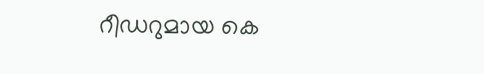റീഡറുമായ കെ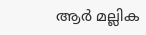ആർ മല്ലിക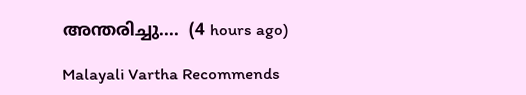അന്തരിച്ചു....  (4 hours ago)

Malayali Vartha Recommends